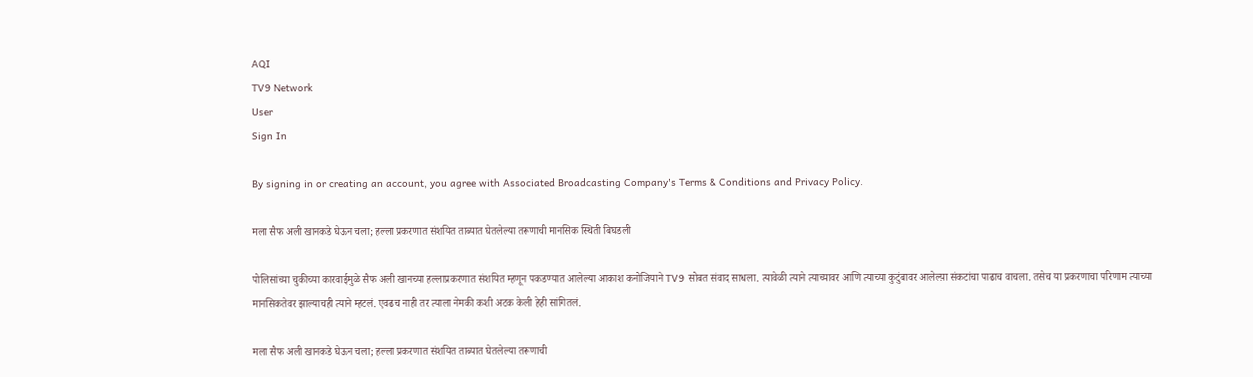AQI
TV9 Network
User
Sign In

By signing in or creating an account, you agree with Associated Broadcasting Company's Terms & Conditions and Privacy Policy.

मला सैफ अली खानकडे घेऊन चला; हल्ला प्रकरणात संशयित ताब्यात घेतलेल्या तरूणाची मानसिक स्थिती बिघडली

पोलिसांच्या चुकीच्या कारवाईमुळे सैफ अली खानच्या हल्लाप्रकरणात संशयित म्हणून पकडण्यात आलेल्या आकाश कनोजियाने TV9 सोबत संवाद साधला. त्यावेळी त्याने त्याच्यावर आणि त्याच्या कुटुंबावर आलेल्य़ा संकटांचा पाढाच वाचला. तसेच या प्रकरणाचा परिणाम त्याच्या मानसिकतेवर झाल्याचही त्याने म्हटलं. एवढच नाही तर त्याला नेमकी कशी अटक केली हेही सांगितलं.

मला सैफ अली खानकडे घेऊन चला; हल्ला प्रकरणात संशयित ताब्यात घेतलेल्या तरूणाची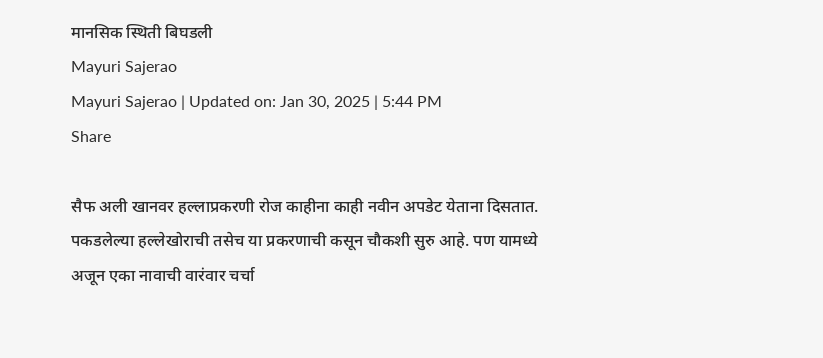मानसिक स्थिती बिघडली
Mayuri Sajerao
Mayuri Sajerao | Updated on: Jan 30, 2025 | 5:44 PM
Share

सैफ अली खानवर हल्लाप्रकरणी रोज काहीना काही नवीन अपडेट येताना दिसतात. पकडलेल्या हल्लेखोराची तसेच या प्रकरणाची कसून चौकशी सुरु आहे. पण यामध्ये अजून एका नावाची वारंवार चर्चा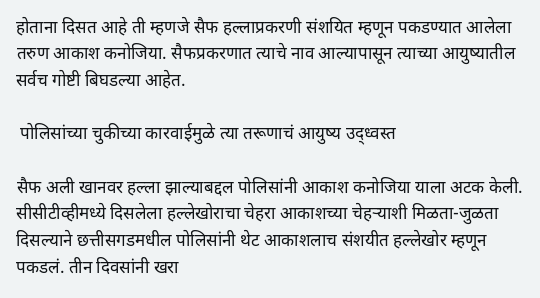होताना दिसत आहे ती म्हणजे सैफ हल्लाप्रकरणी संशयित म्हणून पकडण्यात आलेला तरुण आकाश कनोजिया. सैफप्रकरणात त्याचे नाव आल्यापासून त्याच्या आयुष्यातील सर्वच गोष्टी बिघडल्या आहेत.

 पोलिसांच्या चुकीच्या कारवाईमुळे त्या तरूणाचं आयुष्य उद्ध्वस्त

सैफ अली खानवर हल्ला झाल्याबद्दल पोलिसांनी आकाश कनोजिया याला अटक केली. सीसीटीव्हीमध्ये दिसलेला हल्लेखोराचा चेहरा आकाशच्या चेहऱ्याशी मिळता-जुळता दिसल्याने छत्तीसगडमधील पोलिसांनी थेट आकाशलाच संशयीत हल्लेखोर म्हणून पकडलं. तीन दिवसांनी खरा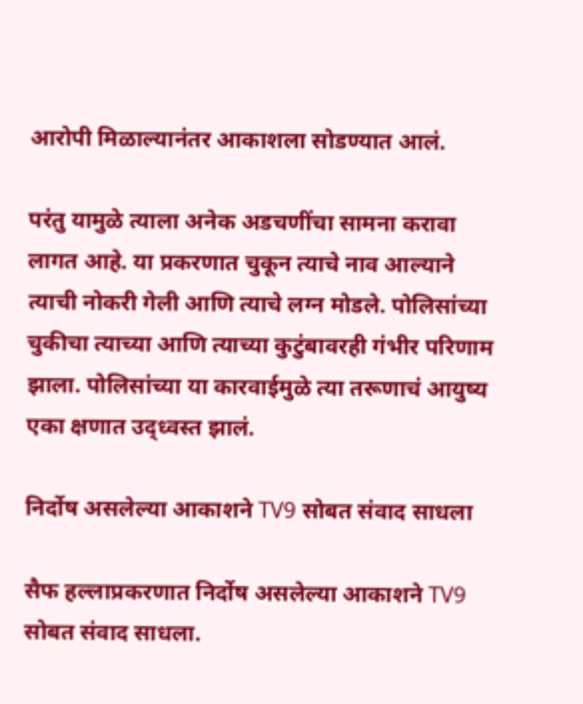आरोपी मिळाल्यानंतर आकाशला सोडण्यात आलं.

परंतु यामुळे त्याला अनेक अडचणींचा सामना करावा लागत आहे. या प्रकरणात चुकून त्याचे नाव आल्याने त्याची नोकरी गेली आणि त्याचे लग्न मोडले. पोलिसांच्या चुकीचा त्याच्या आणि त्याच्या कुटुंबावरही गंभीर परिणाम झाला. पोलिसांच्या या कारवाईमुळे त्या तरूणाचं आयुष्य एका क्षणात उद्ध्वस्त झालं.

निर्दोष असलेल्या आकाशने TV9 सोबत संवाद साधला

सैफ हल्लाप्रकरणात निर्दोष असलेल्या आकाशने TV9 सोबत संवाद साधला.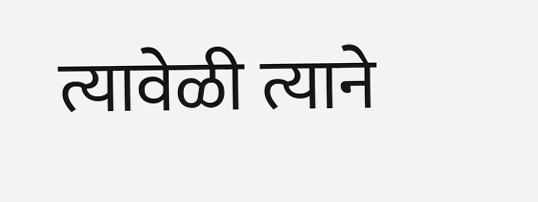त्यावेळी त्याने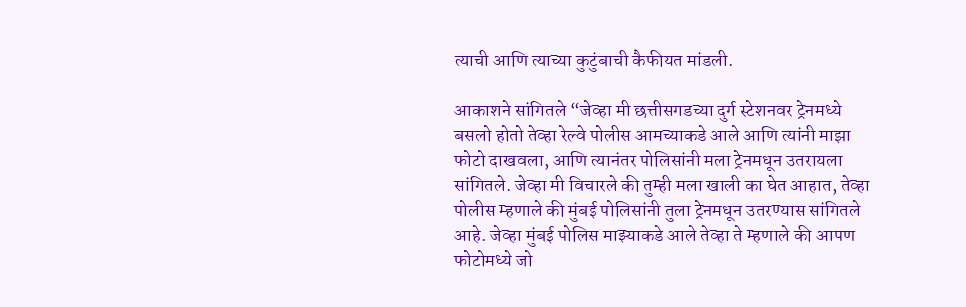त्याची आणि त्याच्या कुटुंबाची कैफीयत मांडली.

आकाशने सांगितले “जेव्हा मी छत्तीसगडच्या दुर्ग स्टेशनवर ट्रेनमध्ये बसलो होतो तेव्हा रेल्वे पोलीस आमच्याकडे आले आणि त्यांनी माझा फोटो दाखवला, आणि त्यानंतर पोलिसांनी मला ट्रेनमधून उतरायला सांगितले. जेव्हा मी विचारले की तुम्ही मला खाली का घेत आहात, तेव्हा पोलीस म्हणाले की मुंबई पोलिसांनी तुला ट्रेनमधून उतरण्यास सांगितले आहे. जेव्हा मुंबई पोलिस माझ्याकडे आले तेव्हा ते म्हणाले की आपण फोटोमध्ये जो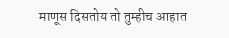माणूस दिसतोय तो तुम्हीच आहात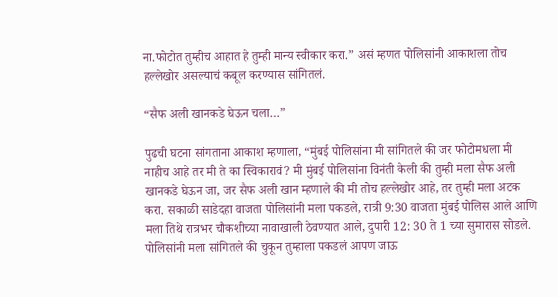ना.फोटोत तुम्हीच आहात हे तुम्ही मान्य स्वीकार करा.” असं म्हणत पोलिसांनी आकाशला तोच हल्लेखोर असल्याचं कबूल करण्यास सांगितलं.

“सैफ अली खानकडे घेऊन चला…”

पुढची घटना सांगताना आकाश म्हणाला, “मुंबई पोलिसांना मी सांगितले की जर फोटोमधला मी नाहीच आहे तर मी ते का स्विकारावं? मी मुंबई पोलिसांना विनंती केली की तुम्ही मला सैफ अली खानकडे घेऊन जा, जर सैफ अली खान म्हणाले की मी तोच हल्लेखोर आहे, तर तुम्ही मला अटक करा. सकाळी साडेदहा वाजता पोलिसांनी मला पकडले, रात्री 9:30 वाजता मुंबई पोलिस आले आणि मला तिथे रात्रभर चौकशीच्या नावाखाली ठेवण्यात आले, दुपारी 12: 30 ते 1 च्या सुमारास सोडले. पोलिसांनी मला सांगितले की चुकून तुम्हाला पकडलं आपण जाऊ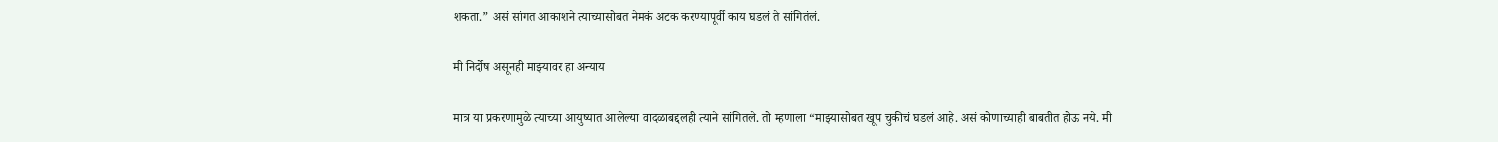शकता.” असं सांगत आकाशने त्याच्यासोबत नेमकं अटक करण्यापूर्वी काय घडलं ते सांगितंलं.

मी निर्दोष असूनही माझ्यावर हा अन्याय

मात्र या प्रकरणामुळे त्याच्या आयुष्यात आलेल्या वादळाबद्दलही त्याने सांगितले. तो म्हणाला “माझ्यासोबत खूप चुकीचं घडलं आहे. असं कोणाच्याही बाबतीत होऊ नये. मी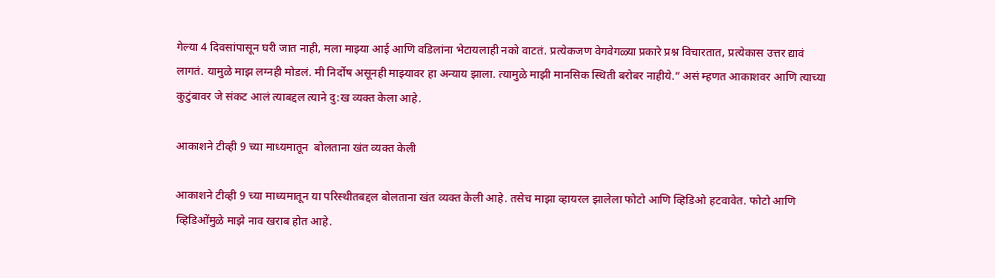गेल्या 4 दिवसांपासून घरी जात नाही, मला माझ्या आई आणि वडिलांना भेटायलाही नको वाटतं. प्रत्येकजण वेगवेगळ्या प्रकारे प्रश्न विचारतात, प्रत्येकास उत्तर द्यावं लागतं. यामुळे माझ लग्नही मोडलं. मी निर्दोष असूनही माझ्यावर हा अन्याय झाला. त्यामुळे माझी मानसिक स्थिती बरोबर नाहीये.” असं म्हणत आकाशवर आणि त्याच्या कुटुंबावर जे संकट आलं त्याबद्दल त्याने दु:ख व्यक्त केला आहे.

आकाशने टीव्ही 9 च्या माध्यमातून  बोलताना खंत व्यक्त केली

आकाशने टीव्ही 9 च्या माध्यमातून या परिस्थीतबद्दल बोलताना खंत व्यक्त केली आहे. तसेच माझा व्हायरल झालेला फोटो आणि व्हिडिओ हटवावेत. फोटो आणि व्हिडिओंमुळे माझे नाव खराब होत आहे.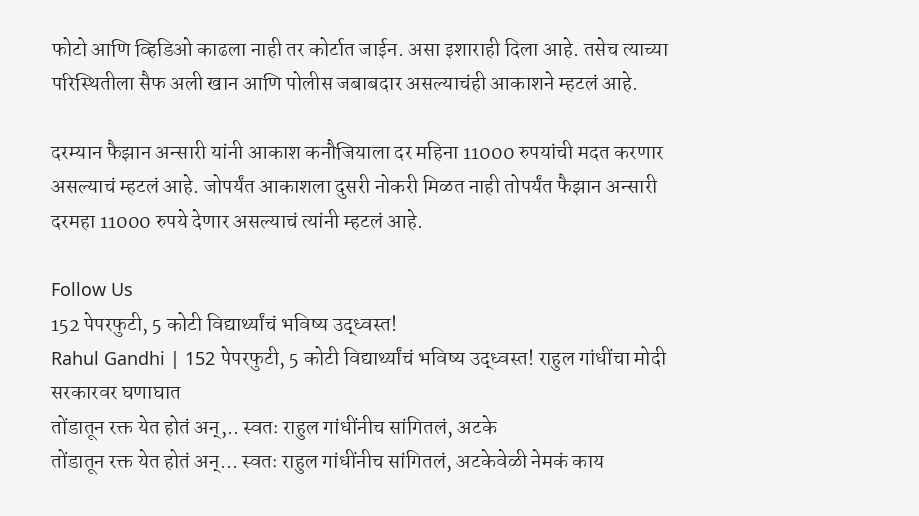फोटो आणि व्हिडिओ काढला नाही तर कोर्टात जाईन. असा इशाराही दिला आहे. तसेच त्याच्या परिस्थितीला सैफ अली खान आणि पोलीस जबाबदार असल्याचंही आकाशने म्हटलं आहे.

दरम्यान फैझान अन्सारी यांनी आकाश कनौजियाला दर महिना 11000 रुपयांची मदत करणार असल्याचं म्हटलं आहे. जोपर्यंत आकाशला दुसरी नोकरी मिळत नाही तोपर्यंत फैझान अन्सारी दरमहा 11000 रुपये देणार असल्याचं त्यांनी म्हटलं आहे.

Follow Us
152 पेपरफुटी, 5 कोटी विद्यार्थ्यांचं भविष्य उद्ध्वस्त!
Rahul Gandhi | 152 पेपरफुटी, 5 कोटी विद्यार्थ्यांचं भविष्य उद्ध्वस्त! राहुल गांधींचा मोदी सरकारवर घणाघात
तोंडातून रक्त येत होतं अन्,.. स्वतः राहुल गांधींनीच सांगितलं, अटके
तोंडातून रक्त येत होतं अन्... स्वतः राहुल गांधींनीच सांगितलं, अटकेवेळी नेमकं काय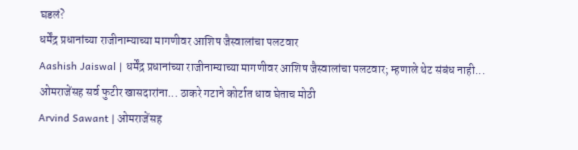घडलं?
धर्मेंद्र प्रधानांच्या राजीनाम्याच्या मागणीवर आशिष जैस्वालांचा पलटवार
Aashish Jaiswal | धर्मेंद्र प्रधानांच्या राजीनाम्याच्या मागणीवर आशिष जैस्वालांचा पलटवार; म्हणाले थेट संबंध नाही...
ओमराजेंसह सर्व फुटीर खासदारांना... ठाकरे गटाने कोर्टात धाव घेताच मोठी
Arvind Sawant | ओमराजेंसह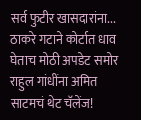सर्व फुटीर खासदारांना... ठाकरे गटाने कोर्टात धाव घेताच मोठी अपडेट समोर
राहुल गांधींना अमित साटमचं थेट चॅलेंज!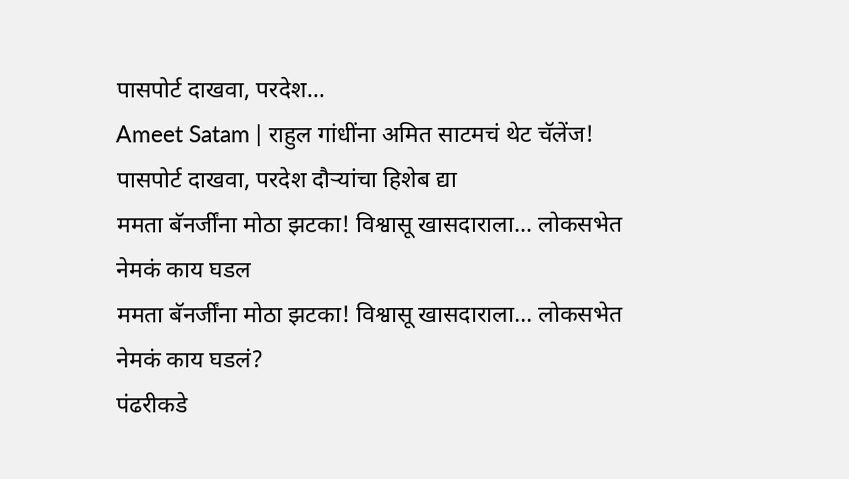पासपोर्ट दाखवा, परदेश...
Ameet Satam | राहुल गांधींना अमित साटमचं थेट चॅलेंज! पासपोर्ट दाखवा, परदेश दौऱ्यांचा हिशेब द्या
ममता बॅनर्जींना मोठा झटका! विश्वासू खासदाराला... लोकसभेत नेमकं काय घडल
ममता बॅनर्जींना मोठा झटका! विश्वासू खासदाराला... लोकसभेत नेमकं काय घडलं?
पंढरीकडे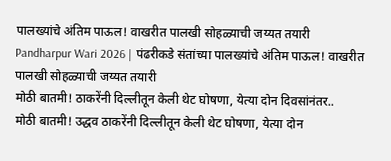पालख्यांचे अंतिम पाऊल! वाखरीत पालखी सोहळ्याची जय्यत तयारी
Pandharpur Wari 2026 | पंढरीकडे संतांच्या पालख्यांचे अंतिम पाऊल! वाखरीत पालखी सोहळ्याची जय्यत तयारी
मोठी बातमी! ठाकरेंनी दिल्लीतून केली थेट घोषणा, येत्या दोन दिवसांनंतर..
मोठी बातमी! उद्धव ठाकरेंनी दिल्लीतून केली थेट घोषणा, येत्या दोन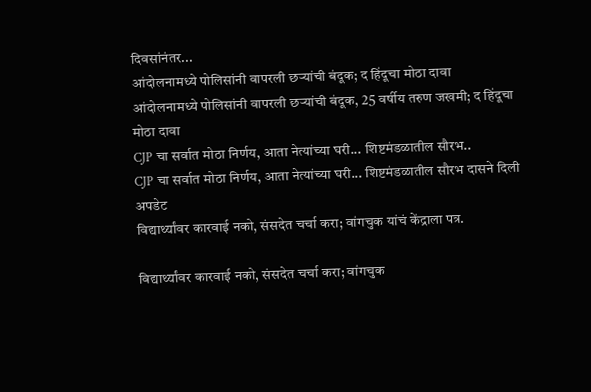दिवसांनंतर...
आंदोलनामध्ये पोलिसांनी वापरली छऱ्यांची बंदूक; द हिंदूचा मोठा दावा
आंदोलनामध्ये पोलिसांनी वापरली छऱ्यांची बंदूक, 25 वर्षीय तरुण जखमी; द हिंदूचा मोठा दावा
CJP चा सर्वात मोठा निर्णय, आता नेत्यांच्या घरी... शिष्टमंडळातील सौरभ..
CJP चा सर्वात मोठा निर्णय, आता नेत्यांच्या घरी... शिष्टमंडळातील सौरभ दासने दिली अपडेट
विद्यार्थ्यांवर कारवाई नको, संसदेत चर्चा करा; वांगचुक यांचं केंद्राला पत्र.

विद्यार्थ्यांवर कारवाई नको, संसदेत चर्चा करा; वांगचुक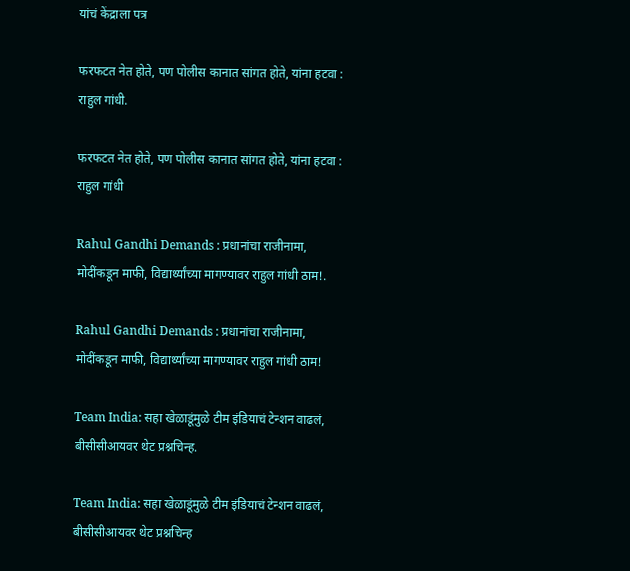यांचं केंद्राला पत्र

फरफटत नेत होते, पण पोलीस कानात सांगत होते, यांना हटवा : राहुल गांधी.

फरफटत नेत होते, पण पोलीस कानात सांगत होते, यांना हटवा : राहुल गांधी

Rahul Gandhi Demands : प्रधानांचा राजीनामा, मोदींकडून माफी, विद्यार्थ्यांच्या मागण्यावर राहुल गांधी ठाम!.

Rahul Gandhi Demands : प्रधानांचा राजीनामा, मोदींकडून माफी, विद्यार्थ्यांच्या मागण्यावर राहुल गांधी ठाम!

Team India: सहा खेळाडूंमुळे टीम इंडियाचं टेन्शन वाढलं, बीसीसीआयवर थेट प्रश्नचिन्ह.

Team India: सहा खेळाडूंमुळे टीम इंडियाचं टेन्शन वाढलं, बीसीसीआयवर थेट प्रश्नचिन्ह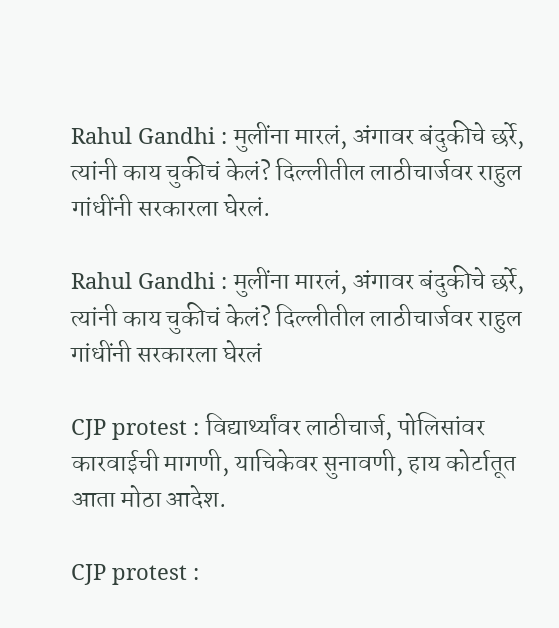Rahul Gandhi : मुलींना मारलं, अंगावर बंदुकीचे छर्रे, त्यांनी काय चुकीचं केलं? दिल्लीतील लाठीचार्जवर राहुल गांधींनी सरकारला घेरलं.

Rahul Gandhi : मुलींना मारलं, अंगावर बंदुकीचे छर्रे, त्यांनी काय चुकीचं केलं? दिल्लीतील लाठीचार्जवर राहुल गांधींनी सरकारला घेरलं

CJP protest : विद्यार्थ्यांवर लाठीचार्ज, पोलिसांवर कारवाईची मागणी, याचिकेवर सुनावणी, हाय कोर्टातूत आता मोठा आदेश.

CJP protest :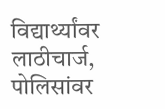विद्यार्थ्यांवर लाठीचार्ज, पोलिसांवर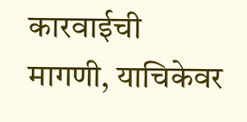कारवाईची मागणी, याचिकेवर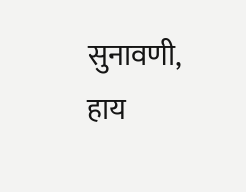सुनावणी, हाय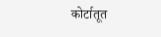कोर्टातूत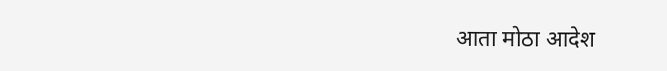आता मोठा आदेश